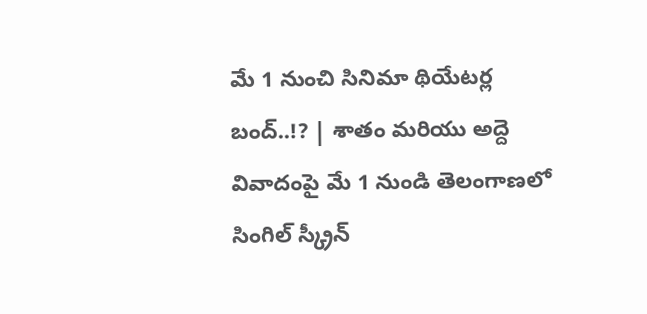మే 1 నుంచి సినిమా థియేటర్ల బంద్..!? | శాతం మరియు అద్దె వివాదంపై మే 1 నుండి తెలంగాణలో సింగిల్ స్క్రీన్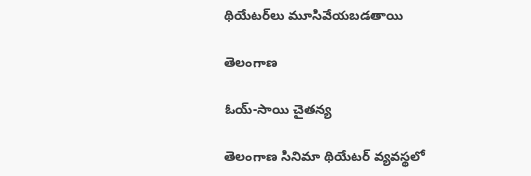థియేటర్‌లు మూసివేయబడతాయి

తెలంగాణ

ఓయ్-సాయి చైతన్య

తెలంగాణ సినిమా థియేటర్ వ్యవస్థలో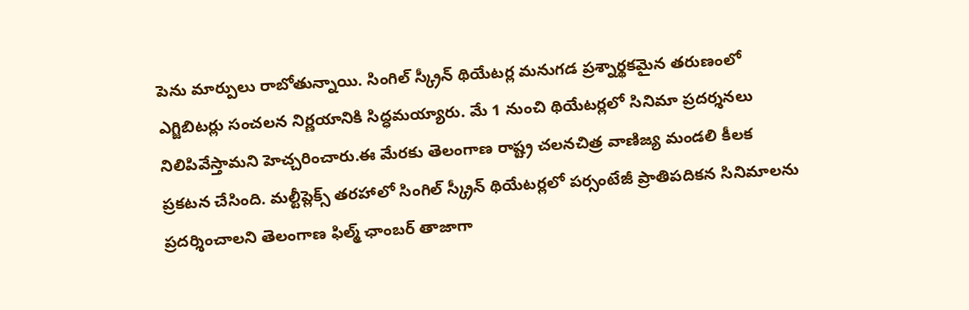పెను మార్పులు రాబోతున్నాయి. సింగిల్ స్క్రీన్ థియేటర్ల మనుగడ ప్రశ్నార్థకమైన తరుణంలో ఎగ్జిబిటర్లు సంచలన నిర్ణయానికి సిద్ధమయ్యారు. మే 1 నుంచి థియేటర్లలో సినిమా ప్రదర్శనలు నిలిపివేస్తామని హెచ్చరించారు.ఈ మేరకు తెలంగాణ రాష్ట్ర చలనచిత్ర వాణిజ్య మండలి కీలక ప్రకటన చేసింది. మల్టీప్లెక్స్ తరహాలో సింగిల్ స్క్రీన్ థియేటర్లలో పర్సంటేజీ ప్రాతిపదికన సినిమాలను ప్రదర్శించాలని తెలంగాణ ఫిల్మ్ ఛాంబర్ తాజాగా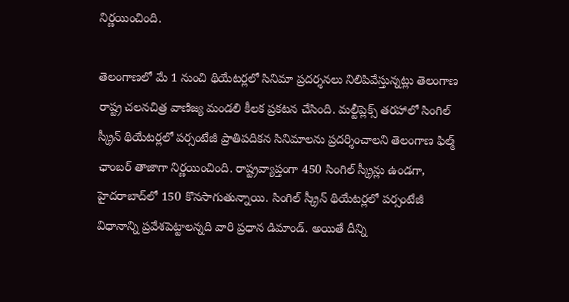నిర్ణయించింది.

తెలంగాణలో మే 1 నుంచి థియేటర్లలో సినిమా ప్రదర్శనలు నిలిపివేస్తున్నట్లు తెలంగాణ రాష్ట్ర చలనచిత్ర వాణిజ్య మండలి కీలక ప్రకటన చేసింది. మల్టీప్లెక్స్ తరహాలో సింగిల్ స్క్రీన్ థియేటర్లలో పర్సంటేజీ ప్రాతిపదికన సినిమాలను ప్రదర్శించాలని తెలంగాణ ఫిల్మ్ ఛాంబర్ తాజాగా నిర్ణయించింది. రాష్ట్రవ్యాప్తంగా 450 సింగిల్ స్క్రీన్లు ఉండగా, హైదరాబాద్‌లో 150 కొనసాగుతున్నాయి. సింగిల్ స్క్రీన్ థియేటర్లలో పర్సంటేజీ విధానాన్ని ప్రవేశపెట్టాలన్నది వారి ప్రధాన డిమాండ్. అయితే దీన్ని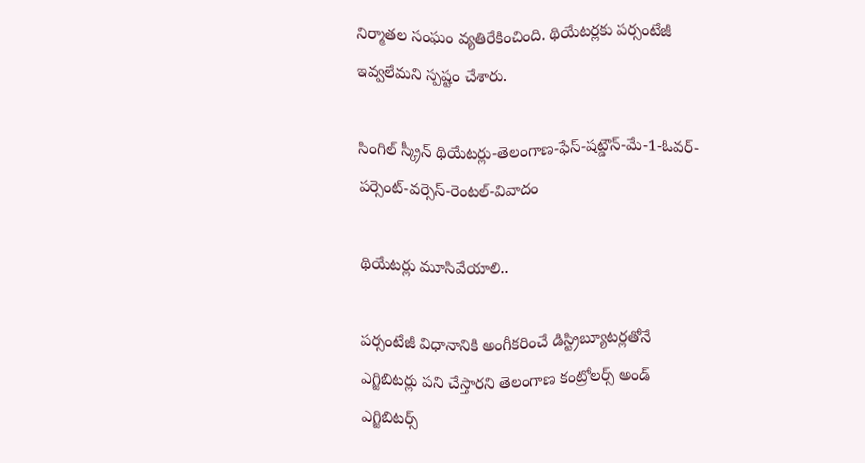నిర్మాతల సంఘం వ్యతిరేకించింది. థియేటర్లకు పర్సంటేజీ ఇవ్వలేమని స్పష్టం చేశారు.

సింగిల్ స్క్రీన్ థియేటర్లు-తెలంగాణ-ఫేస్-షట్డౌన్-మే-1-ఓవర్-పర్సెంట్-వర్సెస్-రెంటల్-వివాదం

థియేటర్లు మూసివేయాలి..

పర్సంటేజీ విధానానికి అంగీకరించే డిస్ట్రిబ్యూటర్లతోనే ఎగ్జిబిటర్లు పని చేస్తారని తెలంగాణ కంట్రోలర్స్ అండ్ ఎగ్జిబిటర్స్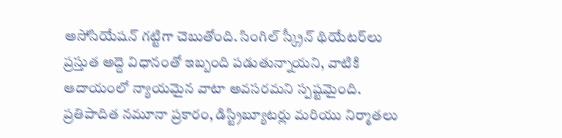అసోసియేషన్ గట్టిగా చెబుతోంది. సింగిల్ స్క్రీన్ థియేటర్‌లు ప్రస్తుత అద్దె విధానంతో ఇబ్బంది పడుతున్నాయని, వాటికి ఆదాయంలో న్యాయమైన వాటా అవసరమని స్పష్టమైంది. ప్రతిపాదిత నమూనా ప్రకారం, డిస్ట్రిబ్యూటర్లు మరియు నిర్మాతలు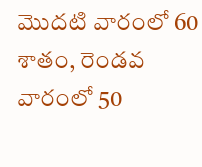మొదటి వారంలో 60 శాతం, రెండవ వారంలో 50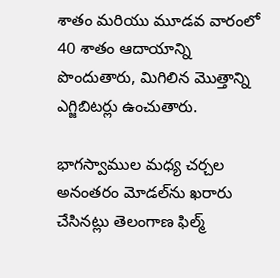శాతం మరియు మూడవ వారంలో 40 శాతం ఆదాయాన్ని పొందుతారు, మిగిలిన మొత్తాన్ని ఎగ్జిబిటర్లు ఉంచుతారు.

భాగస్వాముల మధ్య చర్చల అనంతరం మోడల్‌ను ఖరారు చేసినట్లు తెలంగాణ ఫిల్మ్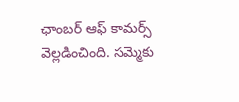ఛాంబర్ ఆఫ్ కామర్స్ వెల్లడించింది. సమ్మెకు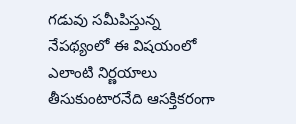గడువు సమీపిస్తున్న నేపథ్యంలో ఈ విషయంలో ఎలాంటి నిర్ణయాలు తీసుకుంటారనేది ఆసక్తికరంగా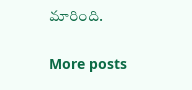మారింది.

More posts